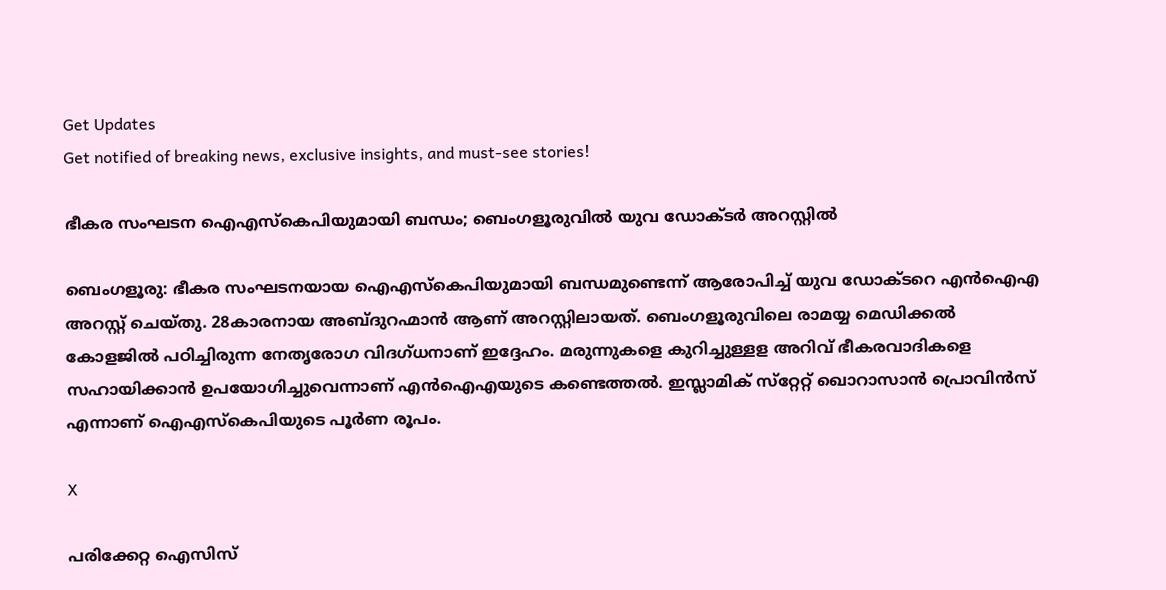Get Updates
Get notified of breaking news, exclusive insights, and must-see stories!

ഭീകര സംഘടന ഐഎസ്‌കെപിയുമായി ബന്ധം; ബെംഗളൂരുവില്‍ യുവ ഡോക്ടര്‍ അറസ്റ്റില്‍

ബെംഗളൂരു: ഭീകര സംഘടനയായ ഐഎസ്‌കെപിയുമായി ബന്ധമുണ്ടെന്ന് ആരോപിച്ച് യുവ ഡോക്ടറെ എന്‍ഐഎ അറസ്റ്റ് ചെയ്തു. 28കാരനായ അബ്ദുറഹ്മാന്‍ ആണ് അറസ്റ്റിലായത്. ബെംഗളൂരുവിലെ രാമയ്യ മെഡിക്കല്‍ കോളജില്‍ പഠിച്ചിരുന്ന നേതൃരോഗ വിദഗ്ധനാണ് ഇദ്ദേഹം. മരുന്നുകളെ കുറിച്ചുള്ളള അറിവ് ഭീകരവാദികളെ സഹായിക്കാന്‍ ഉപയോഗിച്ചുവെന്നാണ് എന്‍ഐഎയുടെ കണ്ടെത്തല്‍. ഇസ്ലാമിക് സ്‌റ്റേറ്റ് ഖൊറാസാന്‍ പ്രൊവിന്‍സ് എന്നാണ് ഐഎസ്‌കെപിയുടെ പൂര്‍ണ രൂപം.

X

പരിക്കേറ്റ ഐസിസ്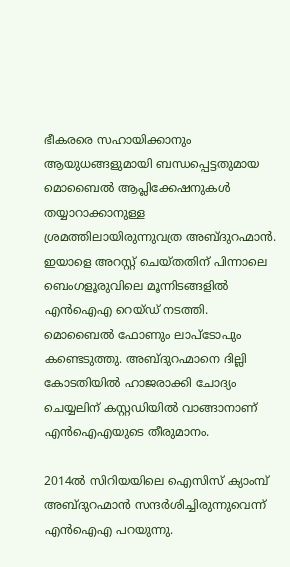ഭീകരരെ സഹായിക്കാനും ആയുധങ്ങളുമായി ബന്ധപ്പെട്ടതുമായ മൊബൈല്‍ ആപ്ലിക്കേഷനുകള്‍ തയ്യാറാക്കാനുള്ള ശ്രമത്തിലായിരുന്നുവത്ര അബ്ദുറഹ്മാന്‍. ഇയാളെ അറസ്റ്റ് ചെയ്തതിന് പിന്നാലെ ബെംഗളൂരുവിലെ മൂന്നിടങ്ങളില്‍ എന്‍ഐഎ റെയ്ഡ് നടത്തി. മൊബൈല്‍ ഫോണും ലാപ്‌ടോപും കണ്ടെടുത്തു. അബ്ദുറഹ്മാനെ ദില്ലി കോടതിയില്‍ ഹാജരാക്കി ചോദ്യം ചെയ്യലിന് കസ്റ്റഡിയില്‍ വാങ്ങാനാണ് എന്‍ഐഎയുടെ തീരുമാനം.

2014ല്‍ സിറിയയിലെ ഐസിസ് ക്യാംമ്പ് അബ്ദുറഹ്മാന്‍ സന്ദര്‍ശിച്ചിരുന്നുവെന്ന് എന്‍ഐഎ പറയുന്നു.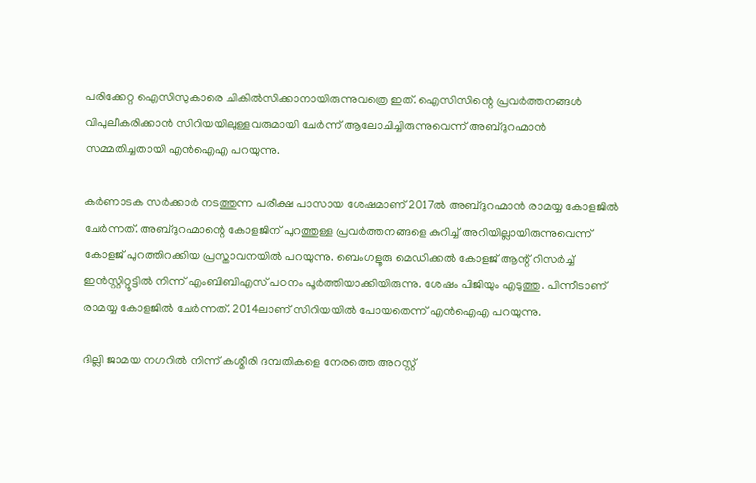പരിക്കേറ്റ ഐസിസുകാരെ ചികില്‍സിക്കാനായിരുന്നുവത്രെ ഇത്. ഐസിസിന്റെ പ്രവര്‍ത്തനങ്ങള്‍ വിപുലീകരിക്കാന്‍ സിറിയയിലുള്ളവരുമായി ചേര്‍ന്ന് ആലോചിച്ചിരുന്നുവെന്ന് അബ്ദുറഹ്മാന്‍ സമ്മതിച്ചതായി എന്‍ഐഎ പറയുന്നു.

കര്‍ണാടക സര്‍ക്കാര്‍ നടത്തുന്ന പരീക്ഷ പാസായ ശേഷമാണ് 2017ല്‍ അബ്ദുറഹ്മാന്‍ രാമയ്യ കോളജില്‍ ചേര്‍ന്നത്. അബ്ദുറഹ്മാന്റെ കോളജിന് പുറത്തുള്ള പ്രവര്‍ത്തനങ്ങളെ കുറിച്ച് അറിയില്ലായിരുന്നുവെന്ന് കോളജ് പുറത്തിറക്കിയ പ്രസ്താവനയില്‍ പറയുന്നു. ബെംഗളൂരു മെഡിക്കല്‍ കോളജ് ആന്റ് റിസര്‍ച്ച് ഇന്‍സ്റ്റിറ്റൂട്ടില്‍ നിന്ന് എംബിബിഎസ് പഠനം പൂര്‍ത്തിയാക്കിയിരുന്നു. ശേഷം പിജിയും എടുത്തു. പിന്നീടാണ് രാമയ്യ കോളജില്‍ ചേര്‍ന്നത്. 2014ലാണ് സിറിയയില്‍ പോയതെന്ന് എന്‍ഐഎ പറയുന്നു.

ദില്ലി ജാമയ നഗറില്‍ നിന്ന് കശ്മീരി ദമ്പതികളെ നേരത്തെ അറസ്റ്റ്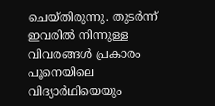ചെയ്തിരുന്നു. തുടര്‍ന്ന് ഇവരില്‍ നിന്നുള്ള വിവരങ്ങള്‍ പ്രകാരം പൂനെയിലെ വിദ്യാര്‍ഥിയെയും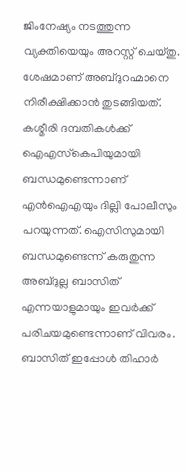ജിംനേഷ്യം നടത്തുന്ന വ്യക്തിയെയും അറസ്റ്റ് ചെയ്തു. ശേഷമാണ് അബ്ദുറഹ്മാനെ നിരീക്ഷിക്കാന്‍ തുടങ്ങിയത്. കശ്മീരി ദമ്പതികള്‍ക്ക് ഐഎസ്‌കെപിയുമായി ബന്ധമുണ്ടെന്നാണ് എന്‍ഐഎയും ദില്ലി പോലീസും പറയുന്നത്. ഐസിസുമായി ബന്ധമുണ്ടെന്ന് കരുതുന്ന അബ്ദുല്ല ബാസിത് എന്നയാളുമായും ഇവര്‍ക്ക് പരിചയമുണ്ടെന്നാണ് വിവരം. ബാസിത് ഇപ്പോള്‍ തിഹാര്‍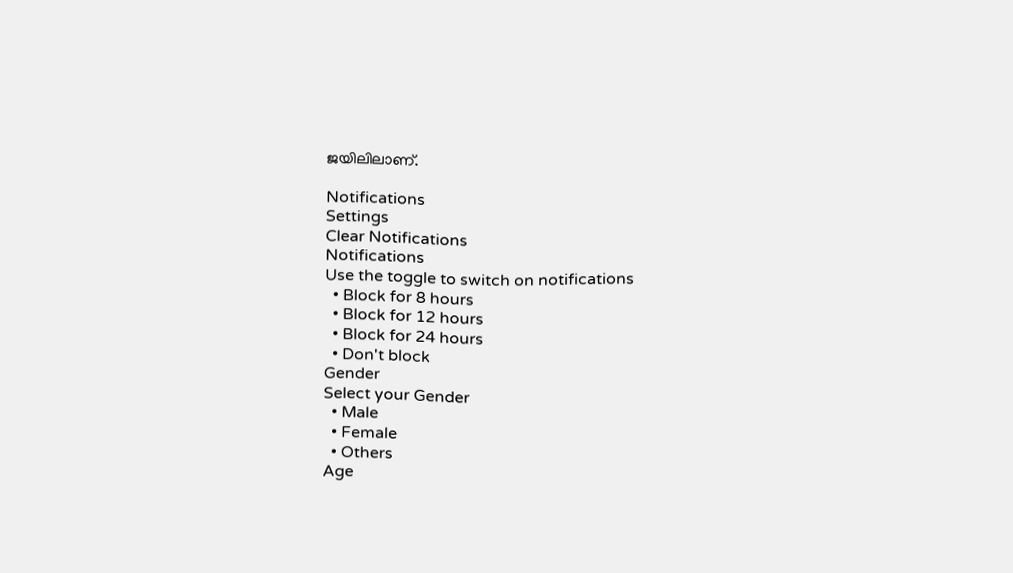ജയിലിലാണ്.

Notifications
Settings
Clear Notifications
Notifications
Use the toggle to switch on notifications
  • Block for 8 hours
  • Block for 12 hours
  • Block for 24 hours
  • Don't block
Gender
Select your Gender
  • Male
  • Female
  • Others
Age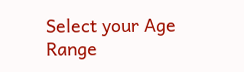Select your Age Range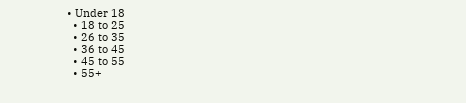• Under 18
  • 18 to 25
  • 26 to 35
  • 36 to 45
  • 45 to 55
  • 55+